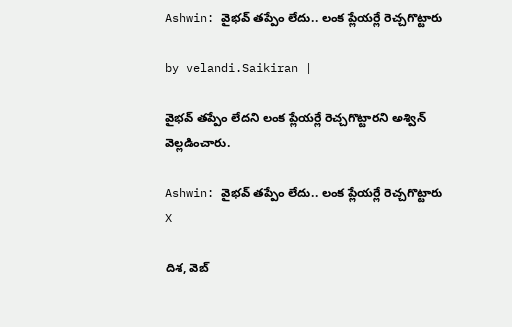Ashwin: వైభ‌వ్ త‌ప్పేం లేదు.. లంక ప్లేయ‌ర్లే రెచ్చ‌గొట్టారు

by velandi.Saikiran |

వైభ‌వ్ త‌ప్పేం లేదని లంక ప్లేయ‌ర్లే రెచ్చ‌గొట్టారని అశ్విన్ వెల్ల‌డించారు.

Ashwin: వైభ‌వ్ త‌ప్పేం లేదు.. లంక ప్లేయ‌ర్లే రెచ్చ‌గొట్టారు
X

దిశ‌, వెబ్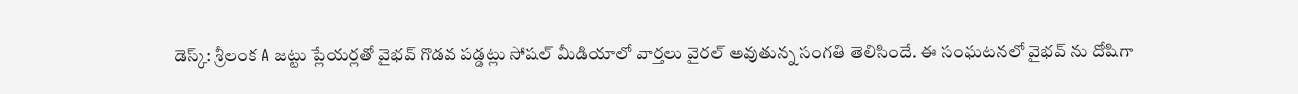డెస్క్: శ్రీలంక A జట్టు ప్లేయర్లతో వైభవ్ గొడవ పడ్డట్లు సోషల్ మీడియాలో వార్తలు వైరల్ అవుతున్న సంగతి తెలిసిందే. ఈ సంఘటనలో వైభవ్ ను దోషిగా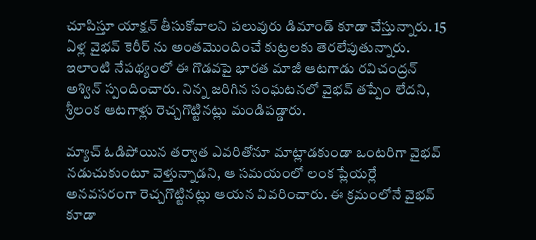చూపిస్తూ యాక్షన్ తీసుకోవాలని పలువురు డిమాండ్ కూడా చేస్తున్నారు. 15 ఏళ్ల వైభవ్ కెరీర్ ను అంతమొందించే కుట్రలకు తెరలేపుతున్నారు. ఇలాంటి నేపథ్యంలో ఈ గొడవపై భారత మాజీ ఆటగాడు రవిచంద్రన్ అశ్విన్ స్పందించారు. నిన్న జరిగిన సంఘటనలో వైభవ్ తప్పేం లేదని, శ్రీలంక ఆటగాళ్లు రెచ్చగొట్టినట్లు మండిపడ్డారు.

మ్యాచ్ ఓడిపోయిన తర్వాత ఎవరితోనూ మాట్లాడకుండా ఒంటరిగా వైభవ్ నడుచుకుంటూ వెళ్తున్నాడని, ఆ సమయంలో లంక ప్లేయర్లే అనవసరంగా రెచ్చగొట్టినట్లు ఆయన వివరించారు. ఈ క్రమంలోనే వైభవ్ కూడా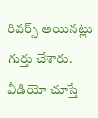రివర్స్ అయినట్లు గుర్తు చేశారు. వీడియో చూస్తే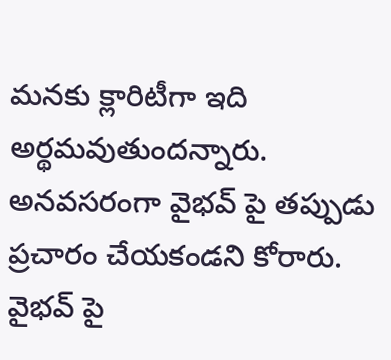మనకు క్లారిటీగా ఇది అర్థమవుతుందన్నారు. అనవసరంగా వైభవ్ పై తప్పుడు ప్రచారం చేయకండని కోరారు. వైభవ్ పై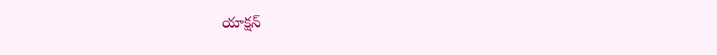యాక్షన్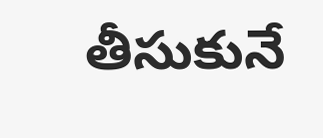తీసుకునే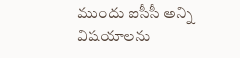ముందు ఐసీసీ అన్ని విషయాలను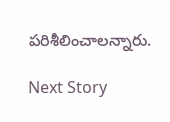ప‌రిశీలించాల‌న్నారు.

Next Story